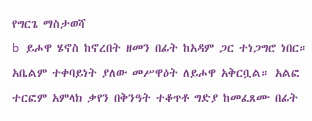የግርጌ ማስታወሻ
b ይሖዋ ሄኖስ ከኖረበት ዘመን በፊት ከአዳም ጋር ተነጋግሮ ነበር። አቤልም ተቀባይነት ያለው መሥዋዕት ለይሖዋ አቅርቧል። አልፎ ተርፎም አምላክ ቃየን በቅንዓት ተቆጥቶ ግድያ ከመፈጸሙ በፊት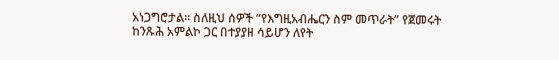አነጋግሮታል። ስለዚህ ሰዎች “የእግዚአብሔርን ስም መጥራት” የጀመሩት ከንጹሕ አምልኮ ጋር በተያያዘ ሳይሆን ለየት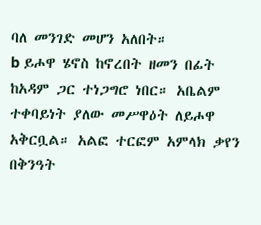ባለ መንገድ መሆን አለበት።
b ይሖዋ ሄኖስ ከኖረበት ዘመን በፊት ከአዳም ጋር ተነጋግሮ ነበር። አቤልም ተቀባይነት ያለው መሥዋዕት ለይሖዋ አቅርቧል። አልፎ ተርፎም አምላክ ቃየን በቅንዓት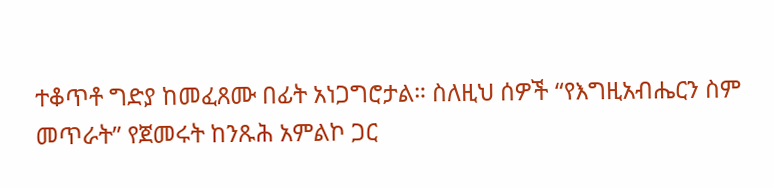ተቆጥቶ ግድያ ከመፈጸሙ በፊት አነጋግሮታል። ስለዚህ ሰዎች “የእግዚአብሔርን ስም መጥራት” የጀመሩት ከንጹሕ አምልኮ ጋር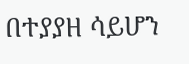በተያያዘ ሳይሆን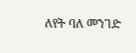ለየት ባለ መንገድ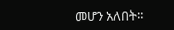መሆን አለበት።